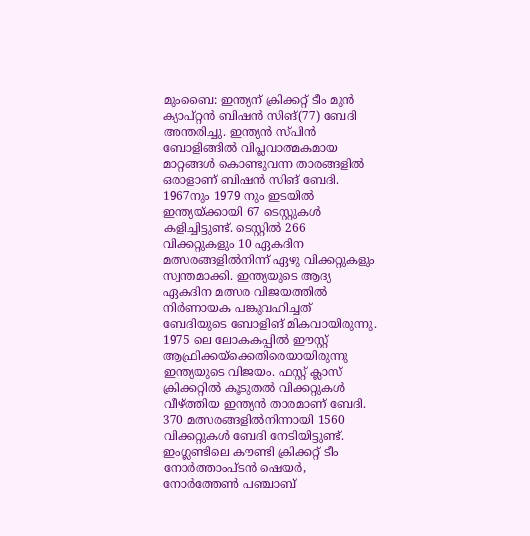മുംബൈ: ഇന്ത്യന് ക്രിക്കറ്റ് ടീം മുൻ ക്യാപ്റ്റൻ ബിഷൻ സിങ്(77) ബേദി അന്തരിച്ചു. ഇന്ത്യൻ സ്പിൻ ബോളിങ്ങിൽ വിപ്ലവാത്മകമായ മാറ്റങ്ങൾ കൊണ്ടുവന്ന താരങ്ങളിൽ ഒരാളാണ് ബിഷൻ സിങ് ബേദി. 1967നും 1979 നും ഇടയിൽ ഇന്ത്യയ്ക്കായി 67 ടെസ്റ്റുകൾ കളിച്ചിട്ടുണ്ട്. ടെസ്റ്റിൽ 266 വിക്കറ്റുകളും 10 ഏകദിന മത്സരങ്ങളിൽനിന്ന് ഏഴു വിക്കറ്റുകളും സ്വന്തമാക്കി. ഇന്ത്യയുടെ ആദ്യ ഏകദിന മത്സര വിജയത്തിൽ നിർണായക പങ്കുവഹിച്ചത് ബേദിയുടെ ബോളിങ് മികവായിരുന്നു. 1975 ലെ ലോകകപ്പിൽ ഈസ്റ്റ് ആഫ്രിക്കയ്ക്കെതിരെയായിരുന്നു ഇന്ത്യയുടെ വിജയം. ഫസ്റ്റ് ക്ലാസ് ക്രിക്കറ്റിൽ കൂടുതൽ വിക്കറ്റുകൾ വീഴ്ത്തിയ ഇന്ത്യൻ താരമാണ് ബേദി. 370 മത്സരങ്ങളിൽനിന്നായി 1560 വിക്കറ്റുകൾ ബേദി നേടിയിട്ടുണ്ട്. ഇംഗ്ലണ്ടിലെ കൗണ്ടി ക്രിക്കറ്റ് ടീം നോർത്താംപ്ടൻ ഷെയർ, നോർത്തേൺ പഞ്ചാബ്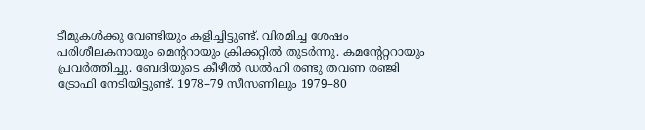ടീമുകൾക്കു വേണ്ടിയും കളിച്ചിട്ടുണ്ട്. വിരമിച്ച ശേഷം പരിശീലകനായും മെന്ററായും ക്രിക്കറ്റിൽ തുടർന്നു. കമന്റേറ്ററായും പ്രവർത്തിച്ചു. ബേദിയുടെ കീഴീൽ ഡൽഹി രണ്ടു തവണ രഞ്ജി ട്രോഫി നേടിയിട്ടുണ്ട്. 1978–79 സീസണിലും 1979–80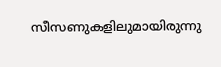സീസണുകളിലുമായിരുന്നു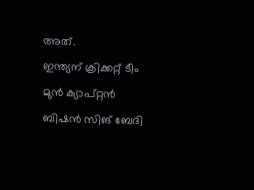അത്.
ഇന്ത്യന് ക്രിക്കറ്റ് ടീം മുൻ ക്യാപ്റ്റൻ ബിഷൻ സിങ് ബേദി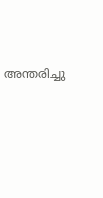അന്തരിച്ചു